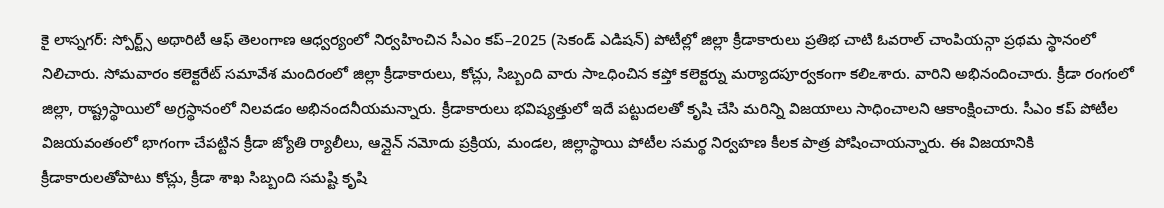కై లాస్నగర్: స్పోర్ట్స్ అథారిటీ ఆఫ్ తెలంగాణ ఆధ్వర్యంలో నిర్వహించిన సీఎం కప్–2025 (సెకండ్ ఎడిషన్) పోటీల్లో జిల్లా క్రీడాకారులు ప్రతిభ చాటి ఓవరాల్ చాంపియన్గా ప్రథమ స్థానంలో నిలిచారు. సోమవారం కలెక్టరేట్ సమావేశ మందిరంలో జిల్లా క్రీడాకారులు, కోచ్లు, సిబ్బంది వారు సాఽధించిన కప్తో కలెక్టర్ను మర్యాదపూర్వకంగా కలిఽశారు. వారిని అభినందించారు. క్రీడా రంగంలో జిల్లా, రాష్ట్రస్థాయిలో అగ్రస్థానంలో నిలవడం అభినందనీయమన్నారు. క్రీడాకారులు భవిష్యత్తులో ఇదే పట్టుదలతో కృషి చేసి మరిన్ని విజయాలు సాధించాలని ఆకాంక్షించారు. సీఎం కప్ పోటీల విజయవంతంలో భాగంగా చేపట్టిన క్రీడా జ్యోతి ర్యాలీలు, ఆన్లైన్ నమోదు ప్రక్రియ, మండల, జిల్లాస్థాయి పోటీల సమర్థ నిర్వహణ కీలక పాత్ర పోషించాయన్నారు. ఈ విజయానికి క్రీడాకారులతోపాటు కోచ్లు, క్రీడా శాఖ సిబ్బంది సమష్టి కృషి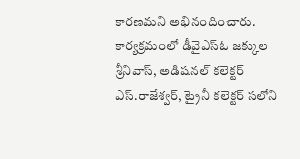కారణమని అభినందించారు. కార్యక్రమంలో డీవైఎస్ఓ జక్కుల శ్రీనివాస్, అడిషనల్ కలెక్టర్ ఎస్.రాజేశ్వర్, ట్రైనీ కలెక్టర్ సలోని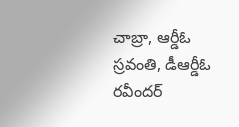చాబ్రా, ఆర్డీఓ స్రవంతి, డీఆర్డీఓ రవీందర్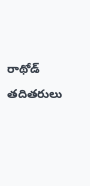రాథోడ్ తదితరులు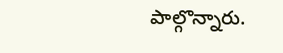పాల్గొన్నారు.